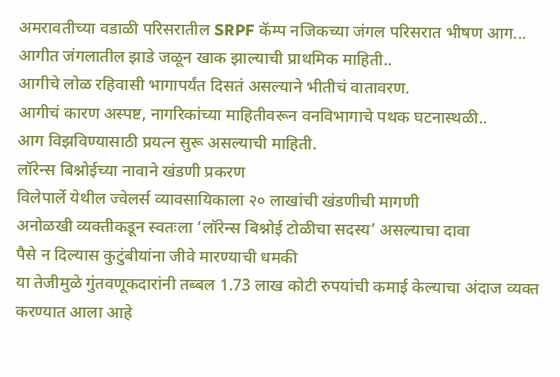अमरावतीच्या वडाळी परिसरातील SRPF कॅम्प नजिकच्या जंगल परिसरात भीषण आग...
आगीत जंगलातील झाडे जळून खाक झाल्याची प्राथमिक माहिती..
आगीचे लोळ रहिवासी भागापर्यंत दिसतं असल्याने भीतीचं वातावरण.
आगीचं कारण अस्पष्ट, नागरिकांच्या माहितीवरून वनविभागाचे पथक घटनास्थळी..
आग विझविण्यासाठी प्रयत्न सुरू असल्याची माहिती.
लॉरेन्स बिश्नोईच्या नावाने खंडणी प्रकरण
विलेपार्ले येथील ज्वेलर्स व्यावसायिकाला २० लाखांची खंडणीची मागणी
अनोळखी व्यक्तीकडून स्वतःला ‘लॉरेन्स बिश्नोई टोळीचा सदस्य’ असल्याचा दावा
पैसे न दिल्यास कुटुंबीयांना जीवे मारण्याची धमकी
या तेजीमुळे गुंतवणूकदारांनी तब्बल 1.73 लाख कोटी रुपयांची कमाई केल्याचा अंदाज व्यक्त करण्यात आला आहे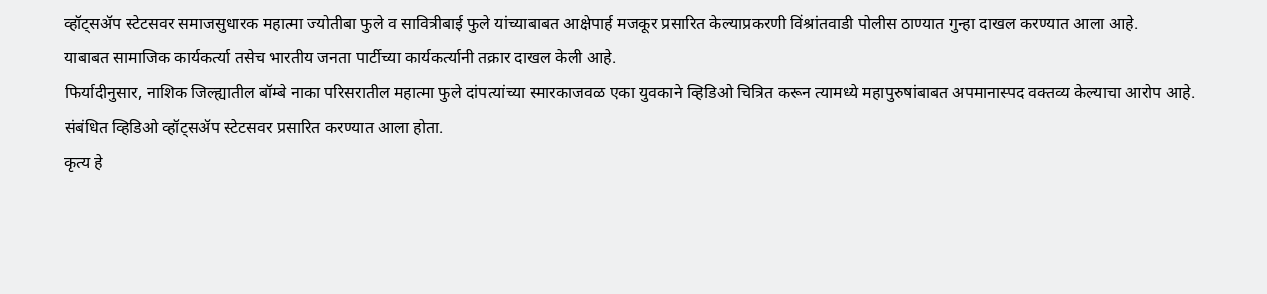व्हॉट्सॲप स्टेटसवर समाजसुधारक महात्मा ज्योतीबा फुले व सावित्रीबाई फुले यांच्याबाबत आक्षेपार्ह मजकूर प्रसारित केल्याप्रकरणी विंश्रांतवाडी पोलीस ठाण्यात गुन्हा दाखल करण्यात आला आहे.
याबाबत सामाजिक कार्यकर्त्या तसेच भारतीय जनता पार्टीच्या कार्यकर्त्यानी तक्रार दाखल केली आहे.
फिर्यादीनुसार, नाशिक जिल्ह्यातील बॉम्बे नाका परिसरातील महात्मा फुले दांपत्यांच्या स्मारकाजवळ एका युवकाने व्हिडिओ चित्रित करून त्यामध्ये महापुरुषांबाबत अपमानास्पद वक्तव्य केल्याचा आरोप आहे.
संबंधित व्हिडिओ व्हॉट्सॲप स्टेटसवर प्रसारित करण्यात आला होता.
कृत्य हे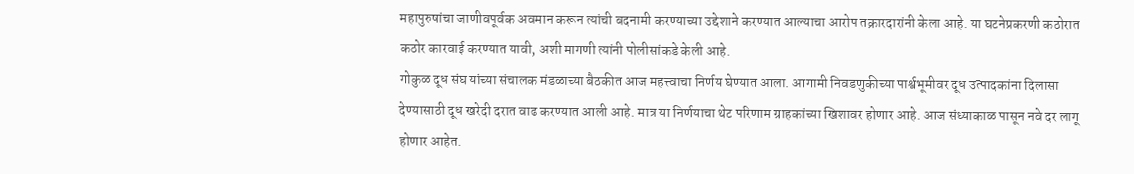महापुरुषांचा जाणीवपूर्वक अवमान करून त्यांची बदनामी करण्याच्या उद्देशाने करण्यात आल्याचा आरोप तक्रारदारांनी केला आहे. या घटनेप्रकरणी कठोरात कठोर कारवाई करण्यात यावी, अशी मागणी त्यांनी पोलीसांकडे केली आहे.
गोकुळ दूध संघ यांच्या संचालक मंडळाच्या बैठकीत आज महत्त्वाचा निर्णय घेण्यात आला. आगामी निवडणुकीच्या पार्श्वभूमीवर दूध उत्पादकांना दिलासा देण्यासाठी दूध खरेदी दरात वाढ करण्यात आली आहे. मात्र या निर्णयाचा थेट परिणाम ग्राहकांच्या खिशावर होणार आहे. आज संध्याकाळ पासून नवे दर लागू होणार आहेत.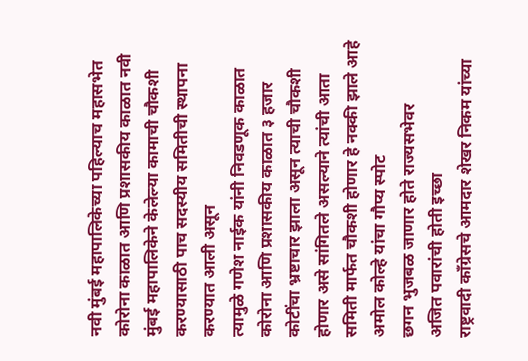नवी मुंबई महापालिकेच्या पहिल्याच महासभेत कोरोना काळात आणि प्रशासकीय काळात नवी मुंबई महापालिकेने केलेल्या कामाची चौकशी करण्यासाठी पाच सदस्यीय समितीची स्थापना करण्यात आली असून
त्यामुळे गणेश नाईक यांनी निवडणूक काळात कोरोना आणि प्रशासकीय काळात ३ हजार कोटींचा भ्रष्टाचार झाला असून त्याची चौकशी होणार असे सांगितले असल्याने त्यांची आता समिती मार्फत चौकशी होणार हे नक्की झाले आहे
अमोल कोल्हे यांचा गौप्य स्पोट
छगन भुजबळ जाणार होते राज्यसभेवर
अजित पवारांची होती इच्छा
राष्ट्रवादी काँग्रेसचे आमदार शेखर निकम यांच्या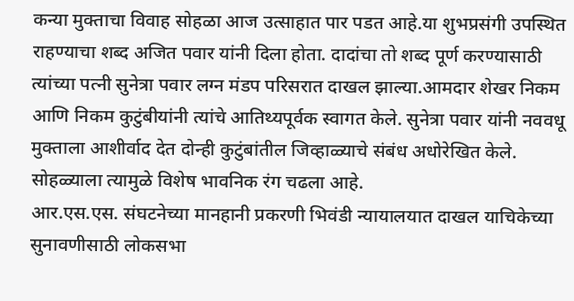कन्या मुक्ताचा विवाह सोहळा आज उत्साहात पार पडत आहे.या शुभप्रसंगी उपस्थित राहण्याचा शब्द अजित पवार यांनी दिला होता. दादांचा तो शब्द पूर्ण करण्यासाठी त्यांच्या पत्नी सुनेत्रा पवार लग्न मंडप परिसरात दाखल झाल्या.आमदार शेखर निकम आणि निकम कुटुंबीयांनी त्यांचे आतिथ्यपूर्वक स्वागत केले. सुनेत्रा पवार यांनी नववधू मुक्ताला आशीर्वाद देत दोन्ही कुटुंबांतील जिव्हाळ्याचे संबंध अधोरेखित केले. सोहळ्याला त्यामुळे विशेष भावनिक रंग चढला आहे.
आर.एस.एस. संघटनेच्या मानहानी प्रकरणी भिवंडी न्यायालयात दाखल याचिकेच्या सुनावणीसाठी लोकसभा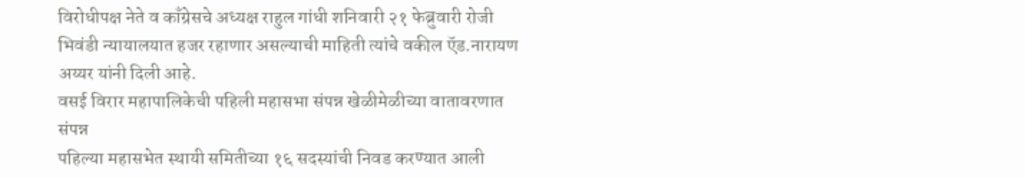विरोधीपक्ष नेते व काँग्रेसचे अध्यक्ष राहुल गांधी शनिवारी २१ फेब्रुवारी रोजी भिवंडी न्यायालयात हजर रहाणार असल्याची माहिती त्यांचे वकील ऍड.नारायण अय्यर यांनी दिली आहे.
वसई विरार महापालिकेची पहिली महासभा संपन्न खेळीमेळीच्या वातावरणात संपन्न
पहिल्या महासभेत स्थायी समितीच्या १६ सदस्यांची निवड करण्यात आली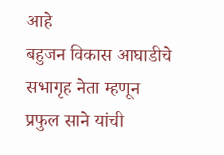आहे
बहुजन विकास आघाडीचे सभागृह नेता म्हणून प्रफुल साने यांची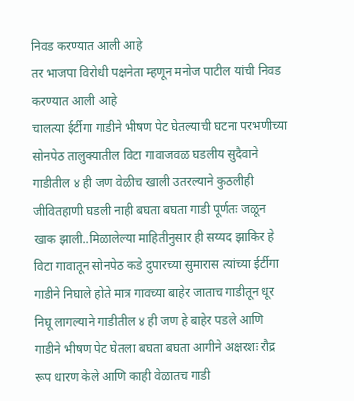निवड करण्यात आली आहे
तर भाजपा विरोधी पक्षनेता म्हणून मनोज पाटील यांची निवड करण्यात आली आहे
चालत्या ईर्टीगा गाडीने भीषण पेट घेतल्याची घटना परभणीच्या सोनपेठ तालुक्यातील विटा गावाजवळ घडलीय सुदैवाने गाडीतील ४ ही जण वेळीच खाली उतरल्याने कुठलीही जीवितहाणी घडली नाही बघता बघता गाडी पूर्णतः जळून खाक झाली..मिळालेल्या माहितीनुसार ही सय्यद झाकिर हे विटा गावातून सोनपेठ कडे दुपारच्या सुमारास त्यांच्या ईर्टीगा गाडीने निघाले होते मात्र गावच्या बाहेर जाताच गाडीतून धूर निघू लागल्याने गाडीतील ४ ही जण हे बाहेर पडले आणि गाडीने भीषण पेट घेतला बघता बघता आगीने अक्षरशः रौद्र रूप धारण केले आणि काही वेळातच गाडी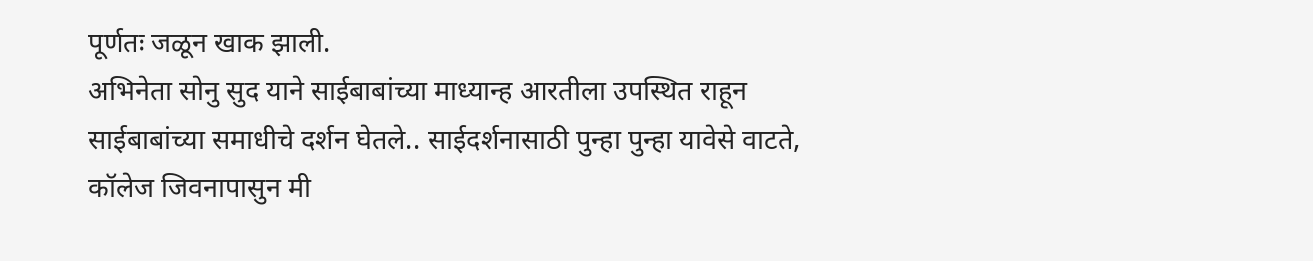पूर्णतः जळून खाक झाली.
अभिनेता सोनु सुद याने साईबाबांच्या माध्यान्ह आरतीला उपस्थित राहून साईबाबांच्या समाधीचे दर्शन घेतले.. साईदर्शनासाठी पुन्हा पुन्हा यावेसे वाटते, कॉलेज जिवनापासुन मी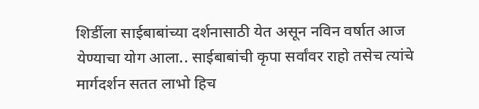शिर्डीला साईबाबांच्या दर्शनासाठी येत असून नविन वर्षात आज येण्याचा योग आला.. साईबाबांची कृपा सर्वांवर राहो तसेच त्यांचे मार्गदर्शन सतत लाभो हिच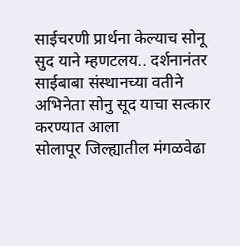साईचरणी प्रार्थना केल्याच सोनू सुद याने म्हणटलय.. दर्शनानंतर साईबाबा संस्थानच्या वतीने अभिनेता सोनु सूद याचा सत्कार करण्यात आला
सोलापूर जिल्ह्यातील मंगळवेढा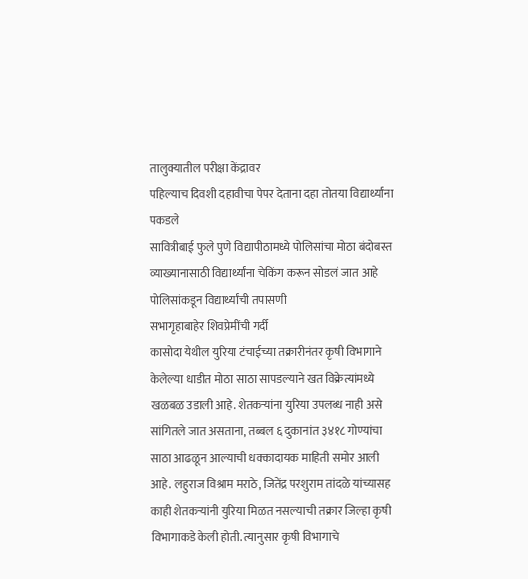तालुक्यातील परीक्षा केंद्रावर
पहिल्याच दिवशी दहावीचा पेपर देताना दहा तोतया विद्यार्थ्यांना पकडले
सावित्रीबाई फुले पुणे विद्यापीठामध्ये पोलिसांचा मोठा बंदोबस्त
व्याख्यानासाठी विद्यार्थ्यांना चेकिंग करून सोडलं जात आहे
पोलिसांकडून विद्यार्थ्यांची तपासणी
सभागृहाबाहेर शिवप्रेमींची गर्दी
कासोदा येथील युरिया टंचाईच्या तक्रारीनंतर कृषी विभागाने केलेल्या धाडीत मोठा साठा सापडल्याने खत विक्रेत्यांमध्ये खळबळ उडाली आहे. शेतकऱ्यांना युरिया उपलब्ध नाही असे सांगितले जात असताना, तब्बल ६ दुकानांत ३४१८ गोण्यांचा साठा आढळून आल्याची धक्कादायक माहिती समोर आली आहे. लहुराज विश्राम मराठे, जितेंद्र परशुराम तांदळे यांच्यासह काही शेतकऱ्यांनी युरिया मिळत नसल्याची तक्रार जिल्हा कृषी विभागाकडे केली होती. त्यानुसार कृषी विभागाचे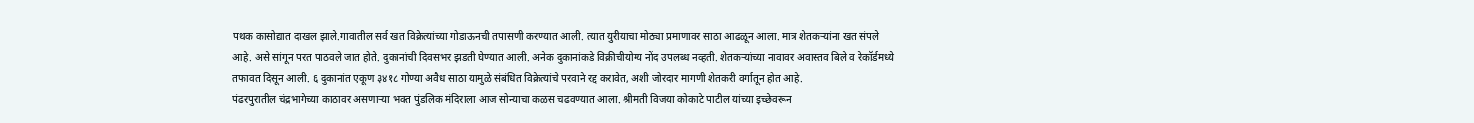पथक कासोद्यात दाखल झाले.गावातील सर्व खत विक्रेत्यांच्या गोडाऊनची तपासणी करण्यात आली. त्यात युरीयाचा मोठ्या प्रमाणावर साठा आढळून आला. मात्र शेतकऱ्यांना खत संपले आहे. असे सांगून परत पाठवले जात होते. दुकानांची दिवसभर झडती घेण्यात आली. अनेक दुकानांकडे विक्रीचीयोग्य नोंद उपलब्ध नव्हती. शेतकऱ्यांच्या नावावर अवास्तव बिले व रेकॉर्डमध्ये तफावत दिसून आली. ६ दुकानांत एकूण ३४१८ गोण्या अवैध साठा यामुळे संबंधित विक्रेत्यांचे परवाने रद्द करावेत, अशी जोरदार मागणी शेतकरी वर्गातून होत आहे.
पंढरपुरातील चंद्रभागेच्या काठावर असणाऱ्या भक्त पुंडलिक मंदिराला आज सोन्याचा कळस चढवण्यात आला. श्रीमती विजया कोकाटे पाटील यांच्या इच्छेवरून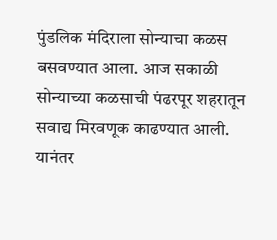पुंडलिक मंदिराला सोन्याचा कळस बसवण्यात आला. आज सकाळी सोन्याच्या कळसाची पंढरपूर शहरातून सवाद्य मिरवणूक काढण्यात आली. यानंतर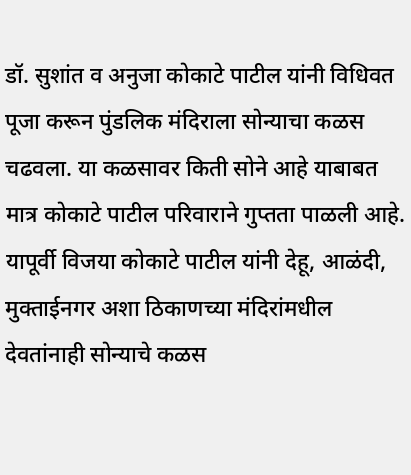डॉ. सुशांत व अनुजा कोकाटे पाटील यांनी विधिवत पूजा करून पुंडलिक मंदिराला सोन्याचा कळस चढवला. या कळसावर किती सोने आहे याबाबत मात्र कोकाटे पाटील परिवाराने गुप्तता पाळली आहे. यापूर्वी विजया कोकाटे पाटील यांनी देहू, आळंदी, मुक्ताईनगर अशा ठिकाणच्या मंदिरांमधील देवतांनाही सोन्याचे कळस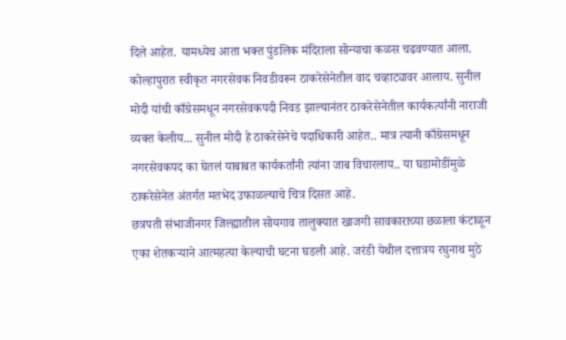दिले आहेत. यामध्येच आता भक्त पुंडलिक मंदिराला सोन्याचा कळस चढवण्यात आला.
कोल्हापुरात स्वीकृत नगरसेवक निवडीवरून ठाकरेसेनेतील वाद चव्हाट्यावर आलाय. सुनील मोदी यांची काँग्रेसमधून नगरसेवकपदी निवड झाल्यानंतर ठाकरेसेनेतील कार्यकर्त्यांनी नाराजी व्यक्त केलीय... सुनील मोदी हे ठाकरेसेनेचे पदाधिकारी आहेत.. मात्र त्यानी काँग्रेसमधून नगरसेवकपद का घेतलं याबाबत कार्यकर्तांनी त्यांना जाब विचारलाय.. या घडामोडींमुळे ठाकरेसेनेत अंतर्गत मतभेद उफाळल्याचे चित्र दिसत आहे.
छत्रपती संभाजीनगर जिल्ह्यातील सोयगाव तालुक्यात खाजगी सावकाराच्या छळाला कंटाळून एका शेतकऱ्याने आत्महत्या केल्याची घटना घडली आहे. जरंडी येथील दत्तात्रय रघुनाथ मुठे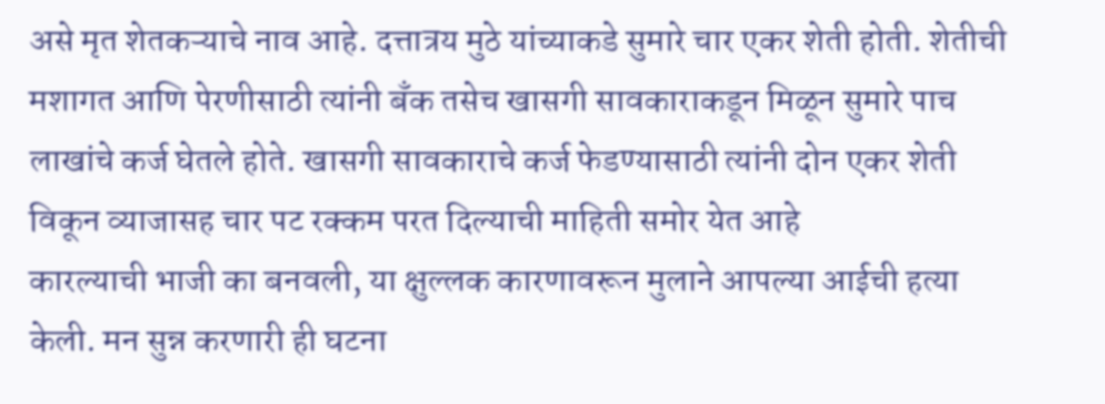असे मृत शेतकऱ्याचे नाव आहे. दत्तात्रय मुठे यांच्याकडे सुमारे चार एकर शेती होती. शेतीची मशागत आणि पेरणीसाठी त्यांनी बँक तसेच खासगी सावकाराकडून मिळून सुमारे पाच लाखांचे कर्ज घेतले होते. खासगी सावकाराचे कर्ज फेडण्यासाठी त्यांनी दोन एकर शेती विकून व्याजासह चार पट रक्कम परत दिल्याची माहिती समोर येत आहे
कारल्याची भाजी का बनवली, या क्षुल्लक कारणावरून मुलाने आपल्या आईची हत्या केली. मन सुन्न करणारी ही घटना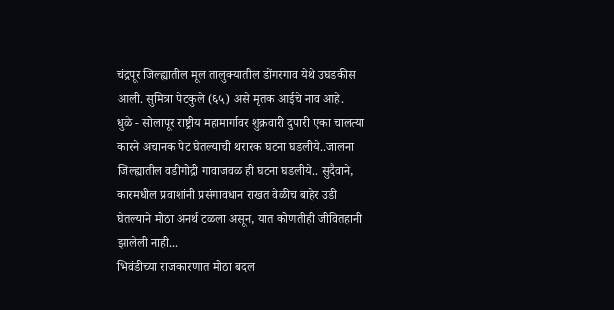चंद्रपूर जिल्ह्यातील मूल तालुक्यातील डोंगरगाव येथे उघडकीस आली. सुमित्रा पेटकुले (६५) असे मृतक आईचे नाव आहे.
धुळे - सोलापूर राष्ट्रीय महामार्गावर शुक्रवारी दुपारी एका चालत्या कारने अचानक पेट घेतल्याची थरारक घटना घडलीये..जालना जिल्ह्यातील वडीगोद्री गावाजवळ ही घटना घडलीये.. सुदैवाने, कारमधील प्रवाशांनी प्रसंगावधान राखत वेळीच बाहेर उडी घेतल्याने मोठा अनर्थ टळला असून, यात कोणतीही जीवितहानी झालेली नाही...
भिवंडीच्या राजकारणात मोठा बदल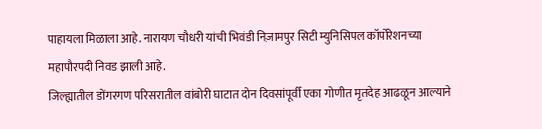पाहायला मिळाला आहे. नारायण चौधरी यांची भिवंडी निज़ामपुर सिटी म्युनिसिपल कॉर्पोरेशनच्या महापौरपदी निवड झाली आहे.
जिल्ह्यातील डोंगरगण परिसरातील वांबोरी घाटात दोन दिवसांपूर्वी एका गोणीत मृतदेह आढळून आल्याने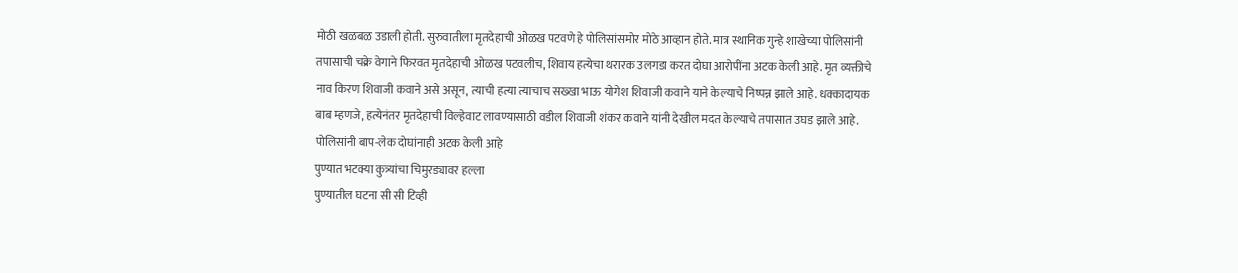मोठी खळबळ उडाली होती. सुरुवातीला मृतदेहाची ओळख पटवणे हे पोलिसांसमोर मोठे आव्हान होते. मात्र स्थानिक गुन्हे शाखेच्या पोलिसांनी तपासाची चक्रे वेगाने फिरवत मृतदेहाची ओळख पटवलीच, शिवाय हत्येचा थरारक उलगडा करत दोघा आरोपींना अटक केली आहे. मृत व्यक्तीचे नाव किरण शिवाजी कवाने असे असून, त्याची हत्या त्याचाच सख्खा भाऊ योगेश शिवाजी कवाने याने केल्याचे निष्पन्न झाले आहे. धक्कादायक बाब म्हणजे, हत्येनंतर मृतदेहाची विल्हेवाट लावण्यासाठी वडील शिवाजी शंकर कवाने यांनी देखील मदत केल्याचे तपासात उघड झाले आहे. पोलिसांनी बाप-लेक दोघांनाही अटक केली आहे
पुण्यात भटक्या कुत्र्यांचा चिमुरड्यावर हल्ला
पुण्यातील घटना सी सी टिव्ही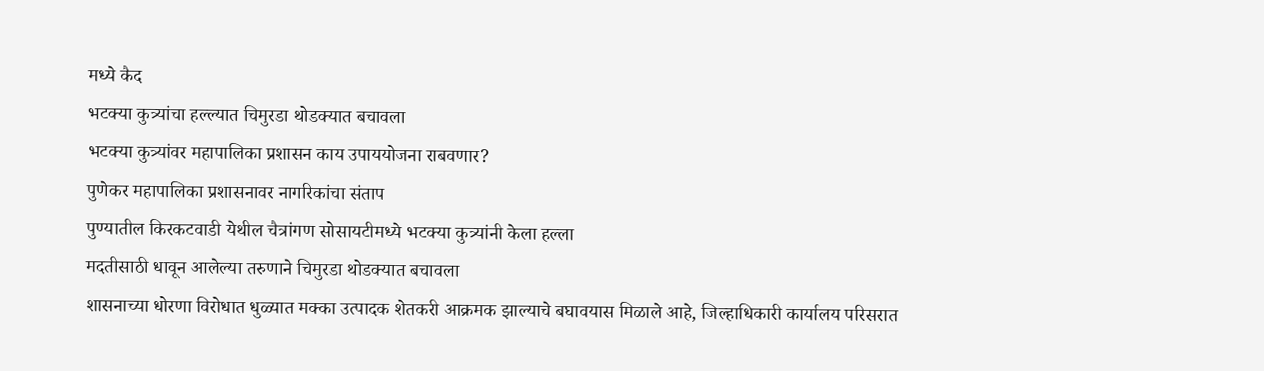मध्ये कैद
भटक्या कुत्र्यांचा हल्ल्यात चिमुरडा थोडक्यात बचावला
भटक्या कुत्र्यांवर महापालिका प्रशासन काय उपाययोजना राबवणार?
पुणेकर महापालिका प्रशासनावर नागरिकांचा संताप
पुण्यातील किरकटवाडी येथील चैत्रांगण सोसायटीमध्ये भटक्या कुत्र्यांनी केला हल्ला
मदतीसाठी धावून आलेल्या तरुणाने चिमुरडा थोडक्यात बचावला
शासनाच्या धोरणा विरोधात धुळ्यात मक्का उत्पादक शेतकरी आक्रमक झाल्याचे बघावयास मिळाले आहे, जिल्हाधिकारी कार्यालय परिसरात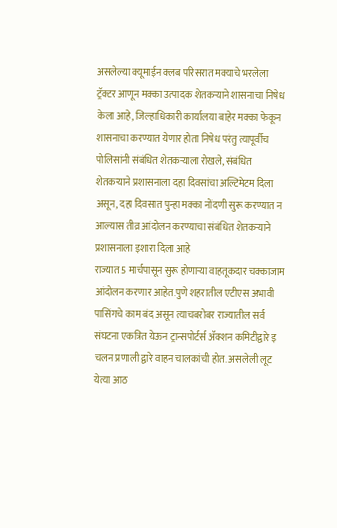असलेल्या क्यूमाईन क्लब परिसरात मक्याचे भरलेला ट्रॅक्टर आणून मक्का उत्पादक शेतकऱ्याने शासनाचा निषेध केला आहे, जिल्हाधिकारी कार्यालया बाहेर मक्का फेकून शासनाचा करण्यात येणार होता निषेध परंतु त्यापूर्वीच पोलिसांनी संबंधित शेतकऱ्याला रोखले, संबंधित शेतकऱ्याने प्रशासनाला दहा दिवसांचा अल्टिमेटम दिला असून, दहा दिवसात पुन्हा मक्का नोंदणी सुरू करण्यात न आल्यास तीव्र आंदोलन करण्याचा संबंधित शेतकऱ्याने प्रशासनाला इशारा दिला आहे
राज्यात 5 मार्चपासून सुरू होणाऱ्या वाहतूकदार चक्काजाम आंदोलन करणार आहेत.पुणे शहरातील एटीएस अभावी पासिंगचे काम बंद असून त्याचबरोबर राज्यातील सर्व संघटना एकत्रित येऊन ट्रान्सपोर्टर्स ॲक्शन कमिटीद्वारे इ चलन प्रणाली द्वारे वाहन चालकांची होत. असलेली लूट येत्या आठ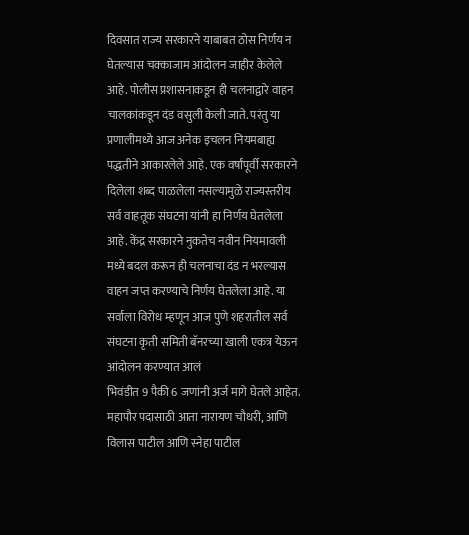दिवसात राज्य सरकारने याबाबत ठोस निर्णय न घेतल्यास चक्काजाम आंदोलन जाहीर केलेले आहे. पोलीस प्रशासनाकडून ही चलनाद्वारे वाहन चालकांकडून दंड वसुली केली जाते. परंतु या प्रणालीमध्ये आज अनेक इचलन नियमबाह्य पद्धतीने आकारलेले आहे. एक वर्षांपूर्वी सरकारने दिलेला शब्द पाळलेला नसल्यामुळे राज्यस्तरीय सर्व वाहतूक संघटना यांनी हा निर्णय घेतलेला आहे. केंद्र सरकारने नुकतेच नवीन नियमावली मध्ये बदल करून ही चलनाचा दंड न भरल्यास वाहन जप्त करण्याचे निर्णय घेतलेला आहे. या सर्वाला विरोध म्हणून आज पुणे शहरातील सर्व संघटना कृती समिती बॅनरच्या खाली एकत्र येऊन आंदोलन करण्यात आलं
भिवंडीत 9 पैकी 6 जणांनी अर्ज मागे घेतले आहेत. महापौर पदासाठी आता नारायण चौधरी, आणि विलास पाटील आणि स्नेहा पाटील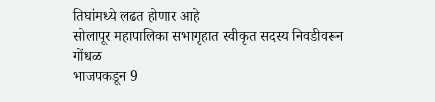तिघांमध्ये लढत होणार आहे
सोलापूर महापालिका सभागृहात स्वीकृत सदस्य निवडीवरून गोंधळ
भाजपकडून 9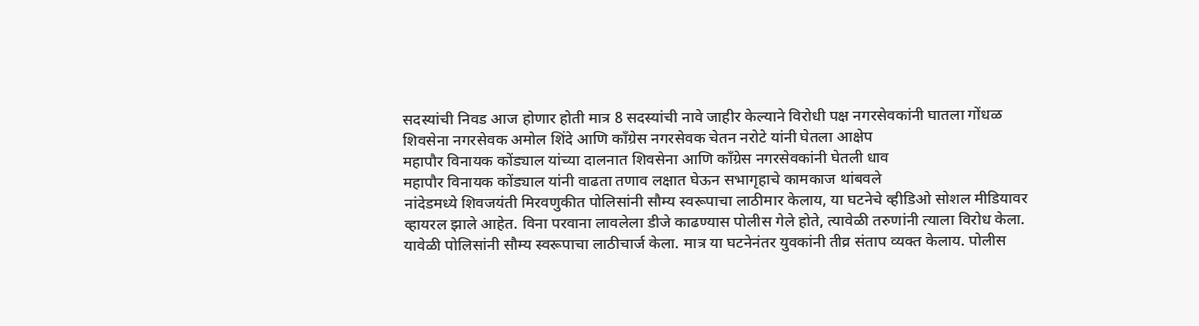सदस्यांची निवड आज होणार होती मात्र 8 सदस्यांची नावे जाहीर केल्याने विरोधी पक्ष नगरसेवकांनी घातला गोंधळ
शिवसेना नगरसेवक अमोल शिंदे आणि काँग्रेस नगरसेवक चेतन नरोटे यांनी घेतला आक्षेप
महापौर विनायक कोंड्याल यांच्या दालनात शिवसेना आणि काँग्रेस नगरसेवकांनी घेतली धाव
महापौर विनायक कोंड्याल यांनी वाढता तणाव लक्षात घेऊन सभागृहाचे कामकाज थांबवले
नांदेडमध्ये शिवजयंती मिरवणुकीत पोलिसांनी सौम्य स्वरूपाचा लाठीमार केलाय, या घटनेचे व्हीडिओ सोशल मीडियावर व्हायरल झाले आहेत. विना परवाना लावलेला डीजे काढण्यास पोलीस गेले होते, त्यावेळी तरुणांनी त्याला विरोध केला. यावेळी पोलिसांनी सौम्य स्वरूपाचा लाठीचार्ज केला. मात्र या घटनेनंतर युवकांनी तीव्र संताप व्यक्त केलाय. पोलीस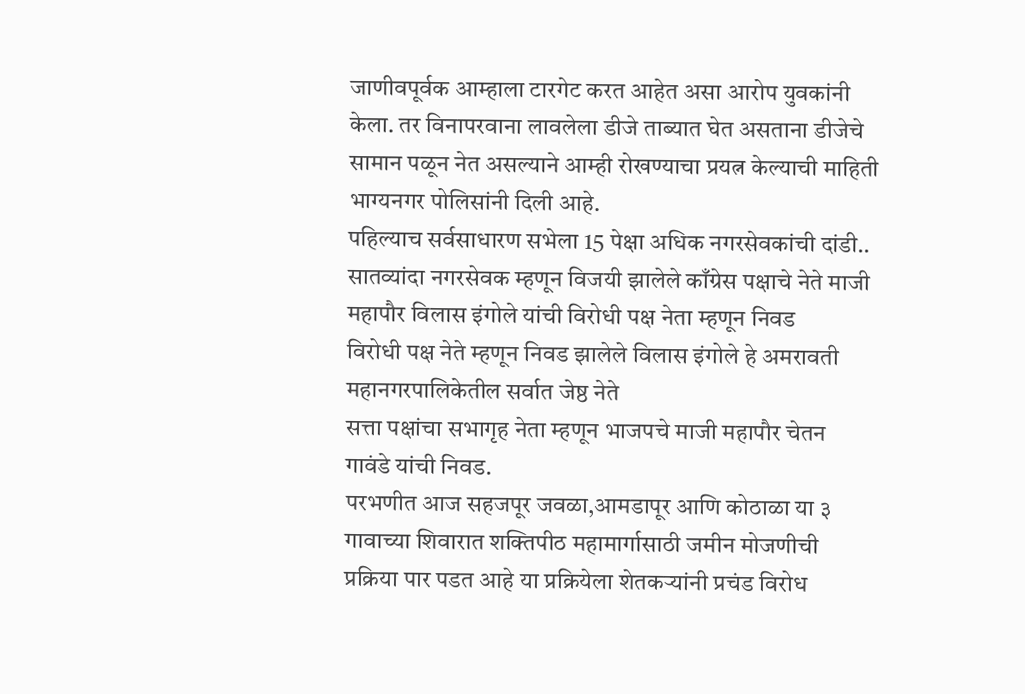जाणीवपूर्वक आम्हाला टारगेट करत आहेत असा आरोप युवकांनी केला. तर विनापरवाना लावलेला डीजे ताब्यात घेत असताना डीजेचे सामान पळून नेत असल्याने आम्ही रोखण्याचा प्रयत्न केल्याची माहिती भाग्यनगर पोलिसांनी दिली आहे.
पहिल्याच सर्वसाधारण सभेला 15 पेक्षा अधिक नगरसेवकांची दांडी..
सातव्यांदा नगरसेवक म्हणून विजयी झालेले काँग्रेस पक्षाचे नेते माजी महापौर विलास इंगोले यांची विरोधी पक्ष नेता म्हणून निवड
विरोधी पक्ष नेते म्हणून निवड झालेले विलास इंगोले हे अमरावती महानगरपालिकेतील सर्वात जेष्ठ नेते
सत्ता पक्षांचा सभागृह नेता म्हणून भाजपचे माजी महापौर चेतन गावंडे यांची निवड.
परभणीत आज सहजपूर जवळा,आमडापूर आणि कोठाळा या ३ गावाच्या शिवारात शक्तिपीठ महामार्गासाठी जमीन मोजणीची प्रक्रिया पार पडत आहे या प्रक्रियेला शेतकऱ्यांनी प्रचंड विरोध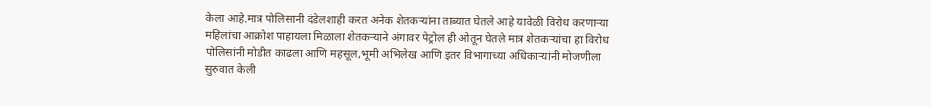केला आहे.मात्र पोलिसानी दंडेलशाही करत अनेक शेतकऱ्यांना ताब्यात घेतले आहे यावेळी विरोध करणाऱ्या महिलांचा आक्रोश पाहायला मिळाला शेतकऱ्याने अंगावर पेट्रोल ही ओतून घेतले मात्र शेतकऱ्यांचा हा विरोध पोलिसांनी मोडीत काढला आणि महसूल,भूमी अभिलेख आणि इतर विभागाच्या अधिकाऱ्यांनी मोजणीला सुरुवात केली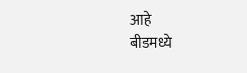आहे
बीडमध्ये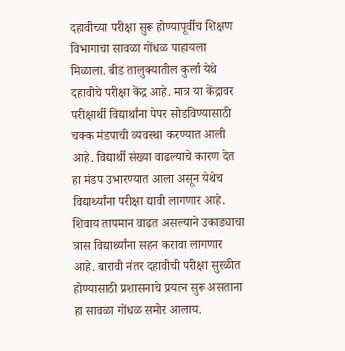दहावीच्या परीक्षा सुरू होण्यापूर्वीच शिक्षण विभागाचा सावळा गोंधळ पाहायला मिळाला. बीड तालुक्यातील कुर्ला येथे दहावीचे परीक्षा केंद्र आहे. मात्र या केंद्रावर परीक्षार्थी विद्यार्थांना पेपर सोडविण्यासाठी चक्क मंडपाची व्यवस्था करण्यात आली आहे. विद्यार्थी संख्या वाढल्याचे कारण देत हा मंडप उभारण्यात आला असून येथेच विद्यार्थ्यांना परीक्षा द्यावी लागणार आहे. शिवाय तापमान वाढत असल्याने उकाड्याचा त्रास विद्यार्थ्यांना सहन करावा लागणार आहे. बारावी नंतर दहावीची परीक्षा सुरळीत होण्यासाठी प्रशासनाचे प्रयत्न सुरू असताना हा सावळा गोंधळ समोर आलाय.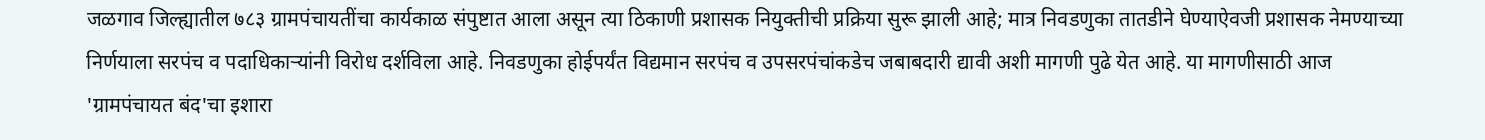जळगाव जिल्ह्यातील ७८३ ग्रामपंचायतींचा कार्यकाळ संपुष्टात आला असून त्या ठिकाणी प्रशासक नियुक्तीची प्रक्रिया सुरू झाली आहे; मात्र निवडणुका तातडीने घेण्याऐवजी प्रशासक नेमण्याच्या निर्णयाला सरपंच व पदाधिकाऱ्यांनी विरोध दर्शविला आहे. निवडणुका होईपर्यंत विद्यमान सरपंच व उपसरपंचांकडेच जबाबदारी द्यावी अशी मागणी पुढे येत आहे. या मागणीसाठी आज 'ग्रामपंचायत बंद'चा इशारा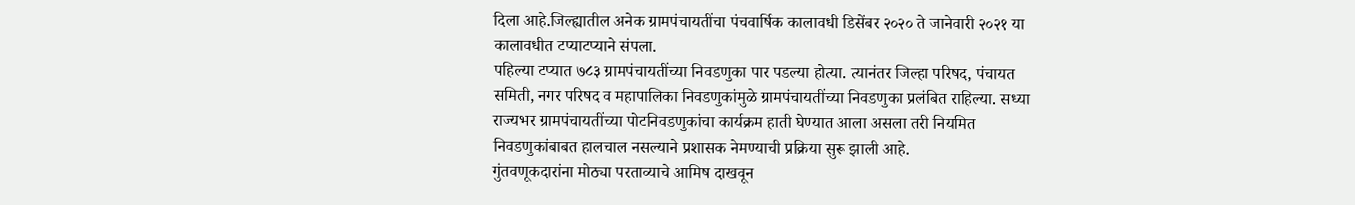दिला आहे.जिल्ह्यातील अनेक ग्रामपंचायतींचा पंचवार्षिक कालावधी डिसेंबर २०२० ते जानेवारी २०२१ या कालावधीत टप्याटप्याने संपला.
पहिल्या टप्यात ७८३ ग्रामपंचायतींच्या निवडणुका पार पडल्या होत्या. त्यानंतर जिल्हा परिषद, पंचायत समिती, नगर परिषद व महापालिका निवडणुकांमुळे ग्रामपंचायतींच्या निवडणुका प्रलंबित राहिल्या. सध्या राज्यभर ग्रामपंचायतींच्या पोटनिवडणुकांचा कार्यक्रम हाती घेण्यात आला असला तरी नियमित निवडणुकांबाबत हालचाल नसल्याने प्रशासक नेमण्याची प्रक्रिया सुरू झाली आहे.
गुंतवणूकदारांना मोठ्या परताव्याचे आमिष दाखवून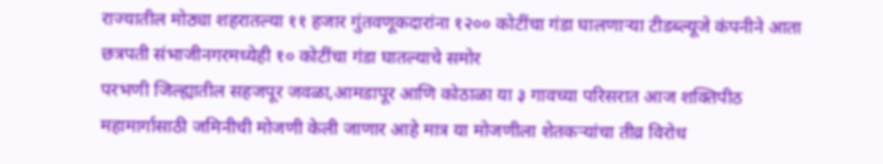राज्यातील मोठ्या शहरातल्या ११ हजार गुंतवणूकदारांना १२०० कोटींचा गंडा घालणाऱ्या टीडब्ल्यूजे कंपनीने आता छत्रपती संभाजीनगरमध्येही १० कोटींचा गंडा घातल्याचे समोर
परभणी जिल्ह्यातील सहजपूर जवळा,आमडापूर आणि कोठाळा या ३ गावच्या परिसरात आज शक्तिपीठ महामार्गासाठी जमिनीची मोजणी केली जाणार आहे मात्र या मोजणीला शेतकऱ्यांचा तीव्र विरोध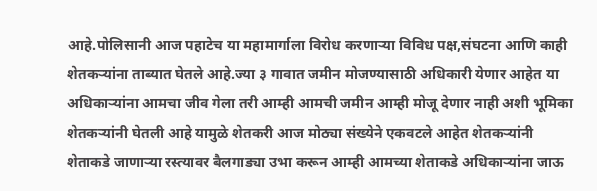आहे.पोलिसानी आज पहाटेच या महामार्गाला विरोध करणाऱ्या विविध पक्ष,संघटना आणि काही शेतकऱ्यांना ताब्यात घेतले आहे.ज्या ३ गावात जमीन मोजण्यासाठी अधिकारी येणार आहेत या अधिकाऱ्यांना आमचा जीव गेला तरी आम्ही आमची जमीन आम्ही मोजू देणार नाही अशी भूमिका शेतकऱ्यांनी घेतली आहे यामुळे शेतकरी आज मोठ्या संख्येने एकवटले आहेत शेतकऱ्यांनी शेताकडे जाणाऱ्या रस्त्यावर बैलगाड्या उभा करून आम्ही आमच्या शेताकडे अधिकाऱ्यांना जाऊ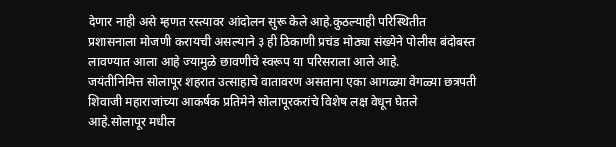देणार नाही असे म्हणत रस्त्यावर आंदोलन सुरू केले आहे.कुठल्याही परिस्थितीत प्रशासनाला मोजणी करायची असल्याने ३ ही ठिकाणी प्रचंड मोठ्या संख्येने पोलीस बंदोबस्त लावण्यात आला आहे ज्यामुळे छावणीचे स्वरूप या परिसराला आले आहे.
जयंतीनिमित्त सोलापूर शहरात उत्साहाचे वातावरण असताना एका आगळ्या वेगळ्या छत्रपती शिवाजी महाराजांच्या आकर्षक प्रतिमेने सोलापूरकरांचे विशेष लक्ष वेधून घेतले आहे.सोलापूर मधील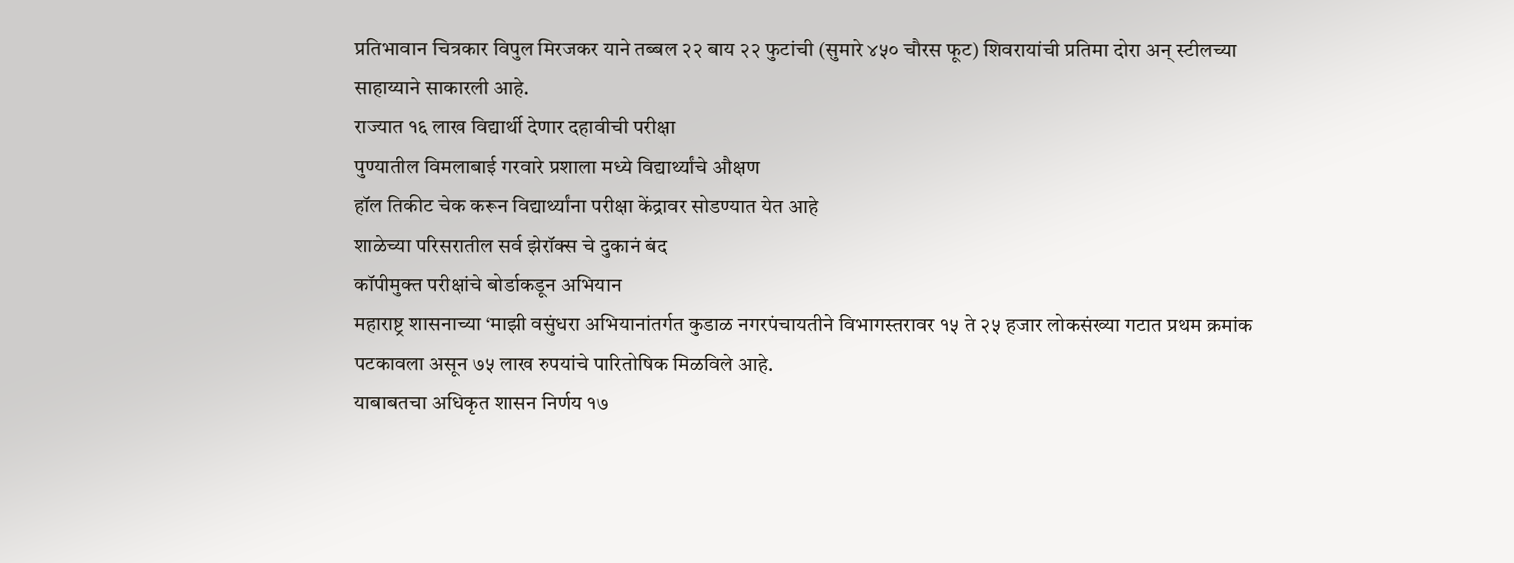प्रतिभावान चित्रकार विपुल मिरजकर याने तब्बल २२ बाय २२ फुटांची (सुमारे ४५० चौरस फूट) शिवरायांची प्रतिमा दोरा अन् स्टीलच्या साहाय्याने साकारली आहे.
राज्यात १६ लाख विद्यार्थी देणार दहावीची परीक्षा
पुण्यातील विमलाबाई गरवारे प्रशाला मध्ये विद्यार्थ्यांचे औक्षण
हॉल तिकीट चेक करून विद्यार्थ्यांना परीक्षा केंद्रावर सोडण्यात येत आहे
शाळेच्या परिसरातील सर्व झेरॉक्स चे दुकानं बंद
कॉपीमुक्त परीक्षांचे बोर्डाकडून अभियान
महाराष्ट्र शासनाच्या ‘माझी वसुंधरा अभियानांतर्गत कुडाळ नगरपंचायतीने विभागस्तरावर १५ ते २५ हजार लोकसंख्या गटात प्रथम क्रमांक पटकावला असून ७५ लाख रुपयांचे पारितोषिक मिळविले आहे.
याबाबतचा अधिकृत शासन निर्णय १७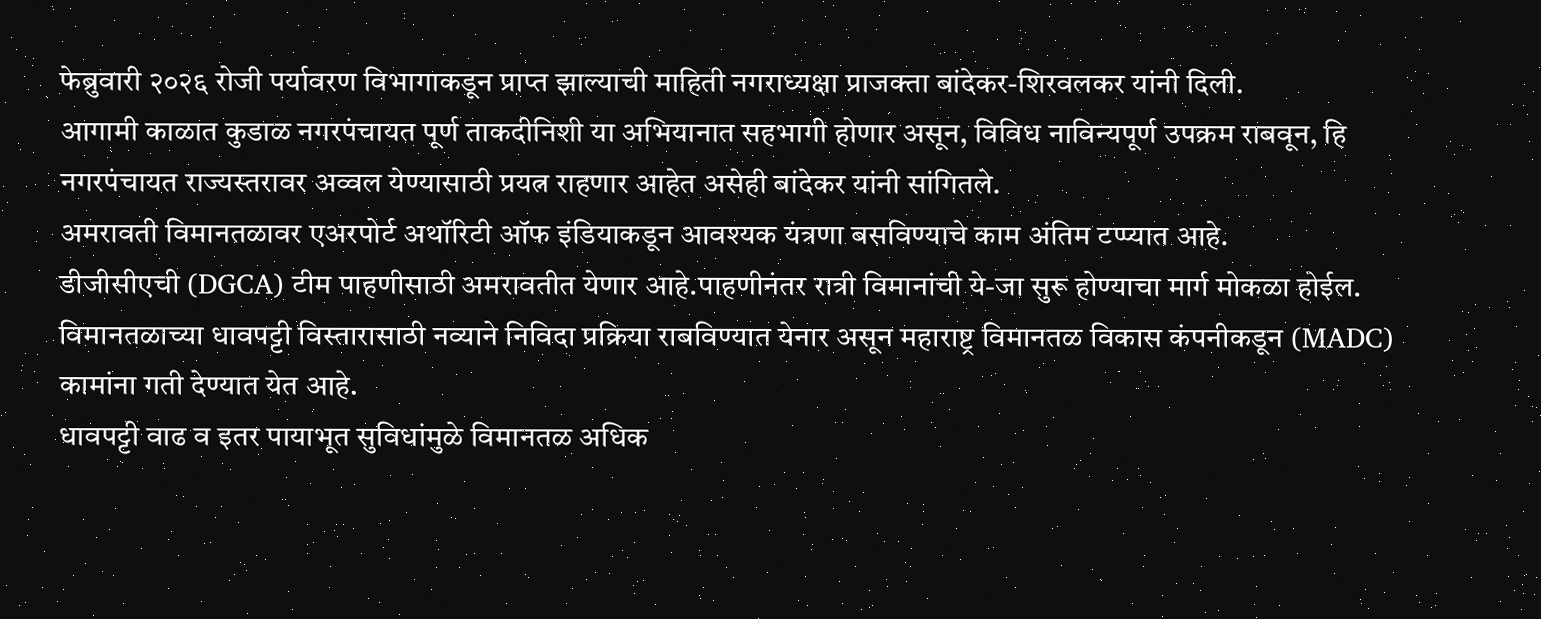फेब्रुवारी २०२६ रोजी पर्यावरण विभागाकडून प्राप्त झाल्याची माहिती नगराध्यक्षा प्राजक्ता बांदेकर-शिरवलकर यांनी दिली.
आगामी काळात कुडाळ नगरपंचायत पूर्ण ताकदीनिशी या अभियानात सहभागी होणार असून, विविध नाविन्यपूर्ण उपक्रम राबवून, हि नगरपंचायत राज्यस्तरावर अव्वल येण्यासाठी प्रयत्न राहणार आहेत असेही बांदेकर यांनी सांगितले.
अमरावती विमानतळावर एअरपोर्ट अथॉरिटी ऑफ इंडियाकडून आवश्यक यंत्रणा बसविण्याचे काम अंतिम टप्प्यात आहे.
डीजीसीएची (DGCA) टीम पाहणीसाठी अमरावतीत येणार आहे.पाहणीनंतर रात्री विमानांची ये-जा सुरू होण्याचा मार्ग मोकळा होईल.
विमानतळाच्या धावपट्टी विस्तारासाठी नव्याने निविदा प्रक्रिया राबविण्यात येनार असून महाराष्ट्र विमानतळ विकास कंपनीकडून (MADC) कामांना गती देण्यात येत आहे.
धावपट्टी वाढ व इतर पायाभूत सुविधांमुळे विमानतळ अधिक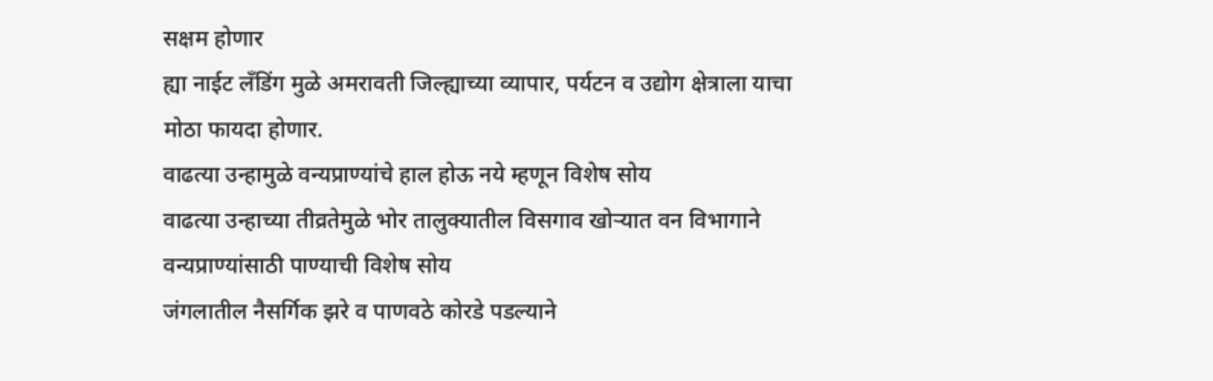सक्षम होणार
ह्या नाईट लँडिंग मुळे अमरावती जिल्ह्याच्या व्यापार, पर्यटन व उद्योग क्षेत्राला याचा मोठा फायदा होणार.
वाढत्या उन्हामुळे वन्यप्राण्यांचे हाल होऊ नये म्हणून विशेष सोय
वाढत्या उन्हाच्या तीव्रतेमुळे भोर तालुक्यातील विसगाव खोऱ्यात वन विभागाने वन्यप्राण्यांसाठी पाण्याची विशेष सोय
जंगलातील नैसर्गिक झरे व पाणवठे कोरडे पडल्याने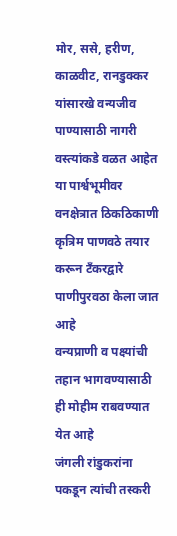मोर, ससे, हरीण, काळवीट, रानडुक्कर यांसारखे वन्यजीव पाण्यासाठी नागरी वस्त्यांकडे वळत आहेत
या पार्श्वभूमीवर वनक्षेत्रात ठिकठिकाणी कृत्रिम पाणवठे तयार करून टँकरद्वारे पाणीपुरवठा केला जात आहे
वन्यप्राणी व पक्ष्यांची तहान भागवण्यासाठी ही मोहीम राबवण्यात येत आहे
जंगली रांडुकरांना पकडून त्यांची तस्करी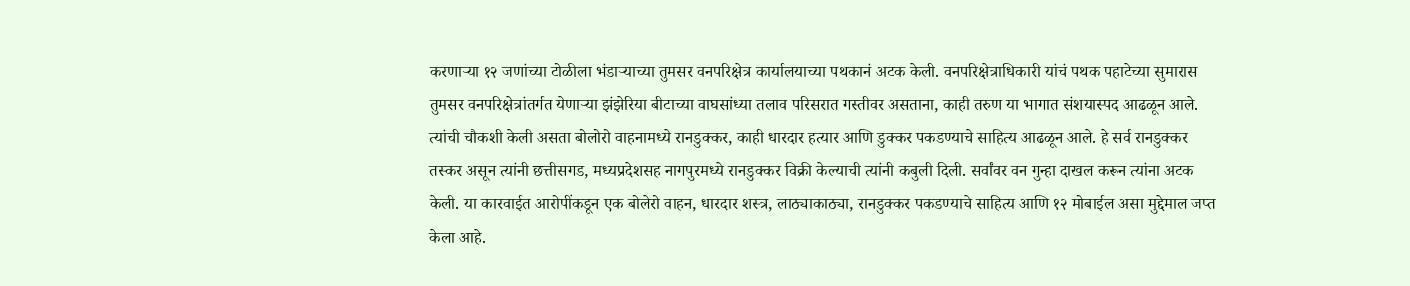करणाऱ्या १२ जणांच्या टोळीला भंडाऱ्याच्या तुमसर वनपरिक्षेत्र कार्यालयाच्या पथकानं अटक केली. वनपरिक्षेत्राधिकारी यांचं पथक पहाटेच्या सुमारास तुमसर वनपरिक्षेत्रांतर्गत येणाऱ्या झंझेरिया बीटाच्या वाघसांध्या तलाव परिसरात गस्तीवर असताना, काही तरुण या भागात संशयास्पद आढळून आले. त्यांची चौकशी केली असता बोलोरो वाहनामध्ये रानडुक्कर, काही धारदार हत्यार आणि डुक्कर पकडण्याचे साहित्य आढळून आले. हे सर्व रानडुक्कर तस्कर असून त्यांनी छत्तीसगड, मध्यप्रदेशसह नागपुरमध्ये रानडुक्कर विक्री केल्याची त्यांनी कबुली दिली. सर्वांवर वन गुन्हा दाखल करून त्यांना अटक केली. या कारवाईत आरोपींकडून एक बोलेरो वाहन, धारदार शस्त्र, लाठ्याकाठ्या, रानडुक्कर पकडण्याचे साहित्य आणि १२ मोबाईल असा मुद्देमाल जप्त केला आहे.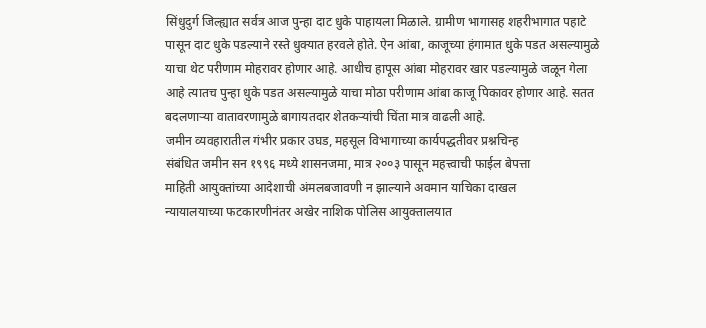सिंधुदुर्ग जिल्ह्यात सर्वत्र आज पुन्हा दाट धुके पाहायला मिळाले. ग्रामीण भागासह शहरीभागात पहाटे पासून दाट धुके पडल्याने रस्ते धुक्यात हरवले होते. ऐन आंबा, काजूच्या हंगामात धुके पडत असल्यामुळे याचा थेट परीणाम मोहरावर होणार आहे. आधीच हापूस आंबा मोहरावर खार पडल्यामुळे जळून गेला आहे त्यातच पुन्हा धुके पडत असल्यामुळे याचा मोठा परीणाम आंबा काजू पिकावर होणार आहे. सतत बदलणाऱ्या वातावरणामुळे बागायतदार शेतकऱ्यांची चिंता मात्र वाढली आहे.
जमीन व्यवहारातील गंभीर प्रकार उघड, महसूल विभागाच्या कार्यपद्धतीवर प्रश्नचिन्ह
संबंधित जमीन सन १९९६ मध्ये शासनजमा, मात्र २००३ पासून महत्त्वाची फाईल बेपत्ता
माहिती आयुक्तांच्या आदेशाची अंमलबजावणी न झाल्याने अवमान याचिका दाखल
न्यायालयाच्या फटकारणीनंतर अखेर नाशिक पोलिस आयुक्तालयात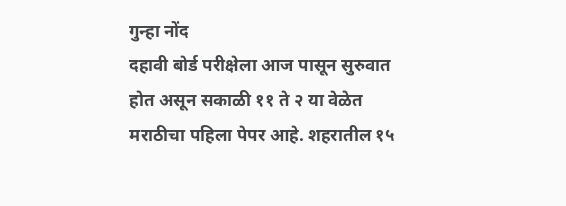गुन्हा नोंद
दहावी बोर्ड परीक्षेला आज पासून सुरुवात होत असून सकाळी ११ ते २ या वेळेत मराठीचा पहिला पेपर आहे. शहरातील १५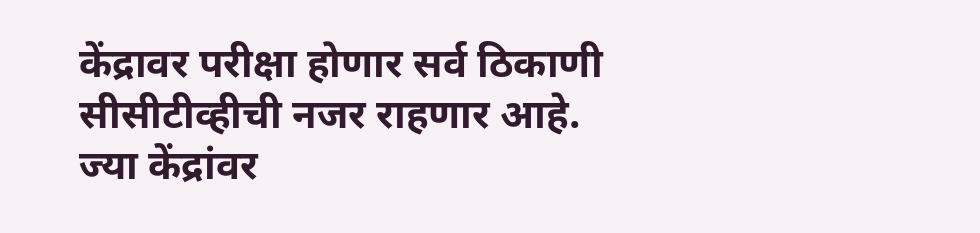केंद्रावर परीक्षा होणार सर्व ठिकाणी सीसीटीव्हीची नजर राहणार आहे. ज्या केंद्रांवर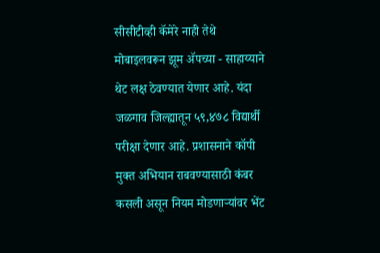सीसीटीव्ही कॅमेरे नाही तेथे मोबाइलवरून झूम ॲपच्या - साहाय्याने थेट लक्ष ठेवण्यात येणार आहे. यंदा जळगाव जिल्ह्यातून ५९,४७८ विद्यार्थी परीक्षा देणार आहे. प्रशासनाने कॉपी मुक्त अभियान राबवण्यासाठी कंबर कसली असून नियम मोडणाऱ्यांवर भेंट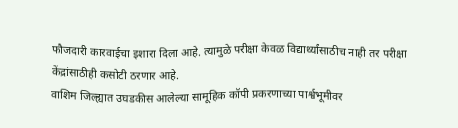फौजदारी कारवाईचा इशारा दिला आहे. त्यामुळे परीक्षा केवळ विद्यार्थ्यांसाठीच नाही तर परीक्षा केंद्रांसाठीही कसोटी ठरणार आहे.
वाशिम जिल्ह्यात उघडकीस आलेल्या सामूहिक कॉपी प्रकरणाच्या पार्श्वभूमीवर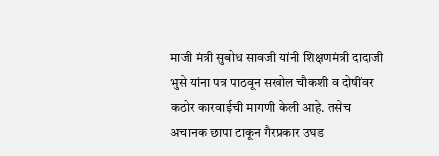माजी मंत्री सुबोध सावजी यांनी शिक्षणमंत्री दादाजी भुसे यांना पत्र पाठवून सखोल चौकशी व दोषींवर कठोर कारवाईची मागणी केली आहे. तसेच अचानक छापा टाकून गैरप्रकार उघड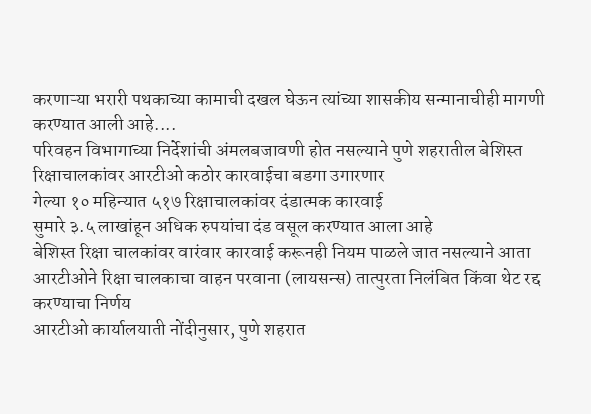करणाऱ्या भरारी पथकाच्या कामाची दखल घेऊन त्यांच्या शासकीय सन्मानाचीही मागणी करण्यात आली आहे....
परिवहन विभागाच्या निर्देशांची अंमलबजावणी होत नसल्याने पुणे शहरातील बेशिस्त रिक्षाचालकांवर आरटीओ कठोर कारवाईचा बडगा उगारणार
गेल्या १० महिन्यात ५१७ रिक्षाचालकांवर दंडात्मक कारवाई
सुमारे ३.५ लाखांहून अधिक रुपयांचा दंड वसूल करण्यात आला आहे
बेशिस्त रिक्षा चालकांवर वारंवार कारवाई करूनही नियम पाळले जात नसल्याने आता आरटीओने रिक्षा चालकाचा वाहन परवाना (लायसन्स) तात्पुरता निलंबित किंवा थेट रद्द करण्याचा निर्णय
आरटीओ कार्यालयाती नोंदीनुसार, पुणे शहरात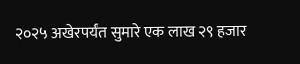२०२५ अखेरपर्यंत सुमारे एक लाख २९ हजार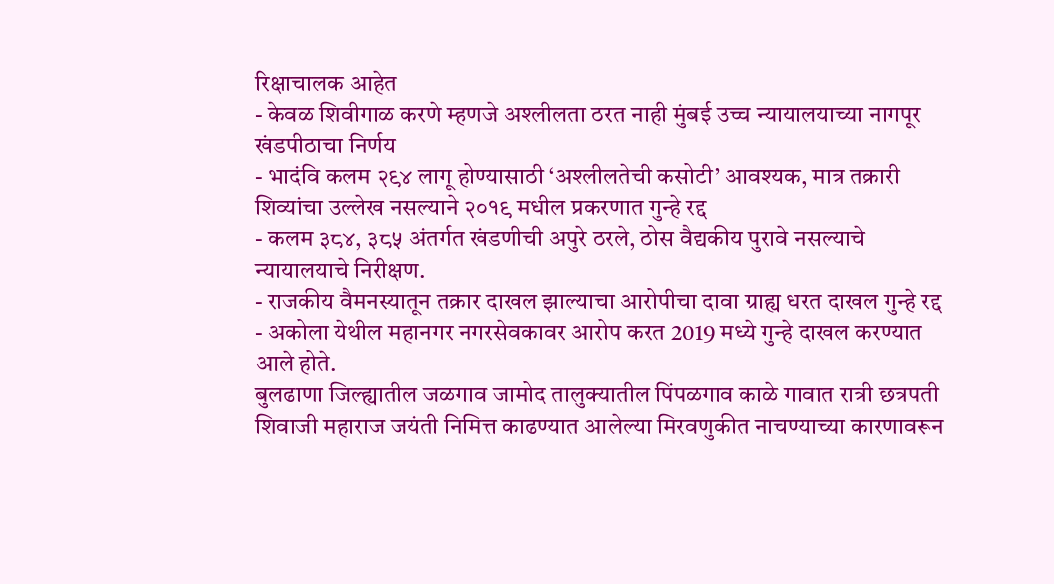रिक्षाचालक आहेत
- केवळ शिवीगाळ करणे म्हणजे अश्लीलता ठरत नाही मुंबई उच्च न्यायालयाच्या नागपूर खंडपीठाचा निर्णय
- भादंवि कलम २९४ लागू होण्यासाठी ‘अश्लीलतेची कसोटी’ आवश्यक, मात्र तक्रारी शिव्यांचा उल्लेख नसल्याने २०१९ मधील प्रकरणात गुन्हे रद्द
- कलम ३८४, ३८५ अंतर्गत खंडणीची अपुरे ठरले, ठोस वैद्यकीय पुरावे नसल्याचे न्यायालयाचे निरीक्षण.
- राजकीय वैमनस्यातून तक्रार दाखल झाल्याचा आरोपीचा दावा ग्राह्य धरत दाखल गुन्हे रद्द
- अकोला येथील महानगर नगरसेवकावर आरोप करत 2019 मध्ये गुन्हे दाखल करण्यात आले होते.
बुलढाणा जिल्ह्यातील जळगाव जामोद तालुक्यातील पिंपळगाव काळे गावात रात्री छत्रपती शिवाजी महाराज जयंती निमित्त काढण्यात आलेल्या मिरवणुकीत नाचण्याच्या कारणावरून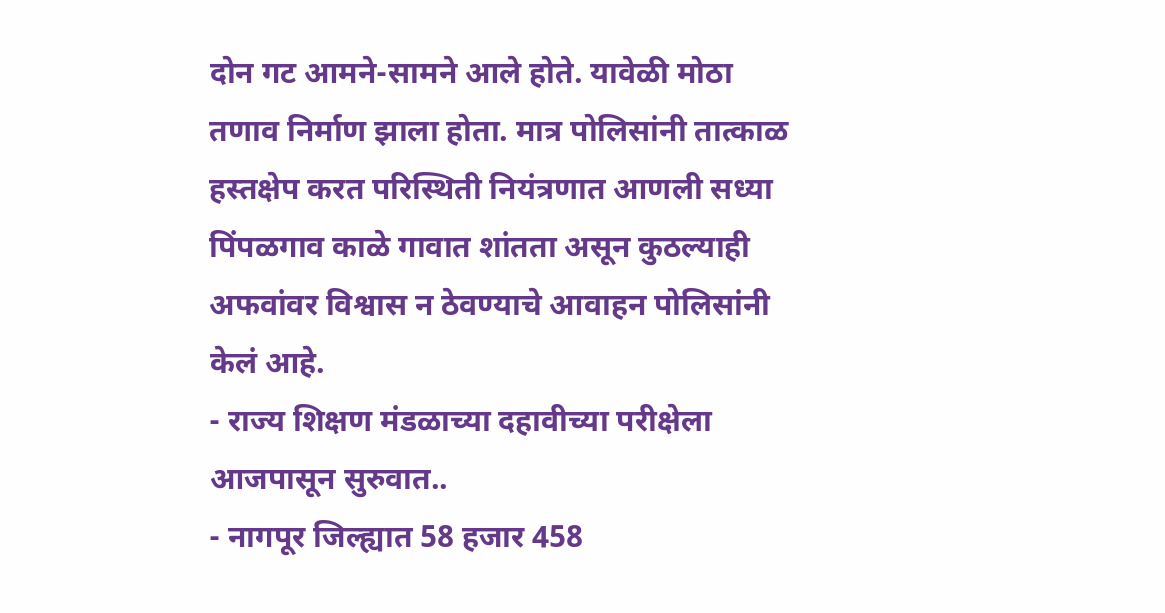दोन गट आमने-सामने आले होते. यावेळी मोठा तणाव निर्माण झाला होता. मात्र पोलिसांनी तात्काळ हस्तक्षेप करत परिस्थिती नियंत्रणात आणली सध्या पिंपळगाव काळे गावात शांतता असून कुठल्याही अफवांवर विश्वास न ठेवण्याचे आवाहन पोलिसांनी केलं आहे.
- राज्य शिक्षण मंडळाच्या दहावीच्या परीक्षेला आजपासून सुरुवात..
- नागपूर जिल्ह्यात 58 हजार 458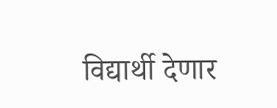विद्यार्थी देणार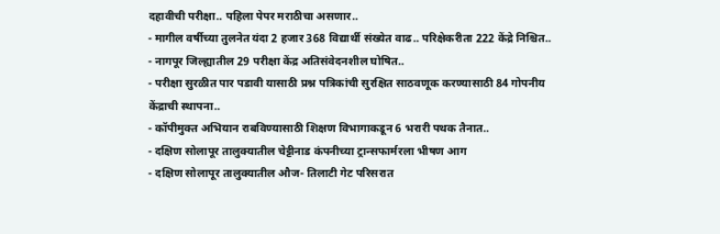दहावीची परीक्षा.. पहिला पेपर मराठीचा असणार..
- मागील वर्षीच्या तुलनेत यंदा 2 हजार 368 विद्यार्थी संख्येत वाढ.. परिक्षेकरीता 222 केंद्रे निश्चित..
- नागपूर जिल्ह्यातील 29 परीक्षा केंद्र अतिसंवेदनशील घोषित..
- परीक्षा सुरळीत पार पडावी यासाठी प्रश्न पत्रिकांची सुरक्षित साठवणूक करण्यासाठी 84 गोपनीय केंद्राची स्थापना..
- कॉपीमुक्त अभियान राबविण्यासाठी शिक्षण विभागाकडून 6 भरारी पथक तैनात..
- दक्षिण सोलापूर तालुक्यातील चेट्टीनाड कंपनीच्या ट्रान्सफार्मरला भीषण आग
- दक्षिण सोलापूर तालुक्यातील औज- तिलाटी गेट परिसरात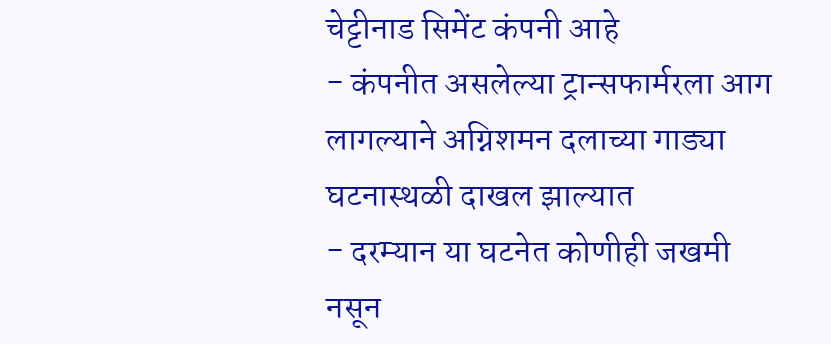चेट्टीनाड सिमेंट कंपनी आहे
- कंपनीत असलेल्या ट्रान्सफार्मरला आग लागल्याने अग्निशमन दलाच्या गाड्या घटनास्थळी दाखल झाल्यात
- दरम्यान या घटनेत कोणीही जखमी नसून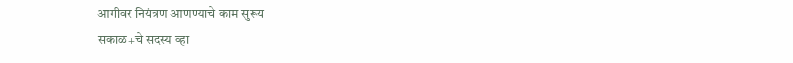आगीवर नियंत्रण आणण्याचे काम सुरूय
सकाळ+चे सदस्य व्हा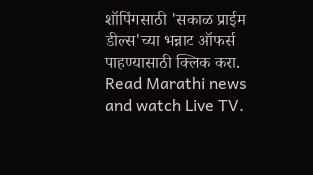शॉपिंगसाठी 'सकाळ प्राईम डील्स'च्या भन्नाट ऑफर्स पाहण्यासाठी क्लिक करा.
Read Marathi news and watch Live TV.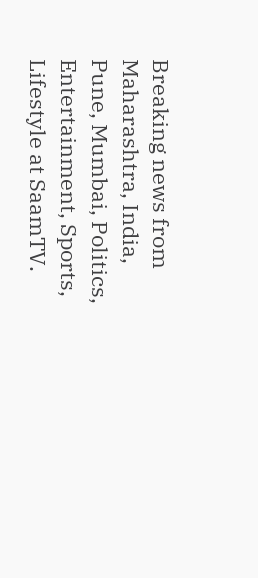Breaking news from Maharashtra, India, Pune, Mumbai, Politics, Entertainment, Sports, Lifestyle at SaamTV.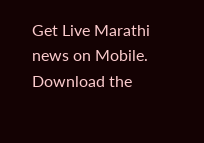Get Live Marathi news on Mobile. Download the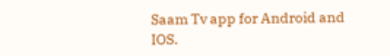Saam Tv app for Android and IOS.